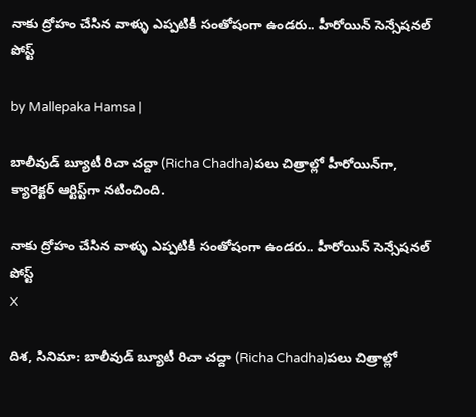నాకు ద్రోహం చేసిన వాళ్ళు ఎప్పటికీ సంతోషంగా ఉండరు.. హీరోయిన్ సెన్సేషనల్ పోస్ట్

by Mallepaka Hamsa |

బాలీవుడ్ బ్యూటీ రిచా చద్దా (Richa Chadha)పలు చిత్రాల్లో హీరోయిన్‌గా, క్యారెక్టర్ ఆర్టిస్ట్‌గా నటించింది.

నాకు ద్రోహం చేసిన వాళ్ళు ఎప్పటికీ సంతోషంగా ఉండరు.. హీరోయిన్ సెన్సేషనల్ పోస్ట్
X

దిశ, సినిమా: బాలీవుడ్ బ్యూటీ రిచా చద్దా (Richa Chadha)పలు చిత్రాల్లో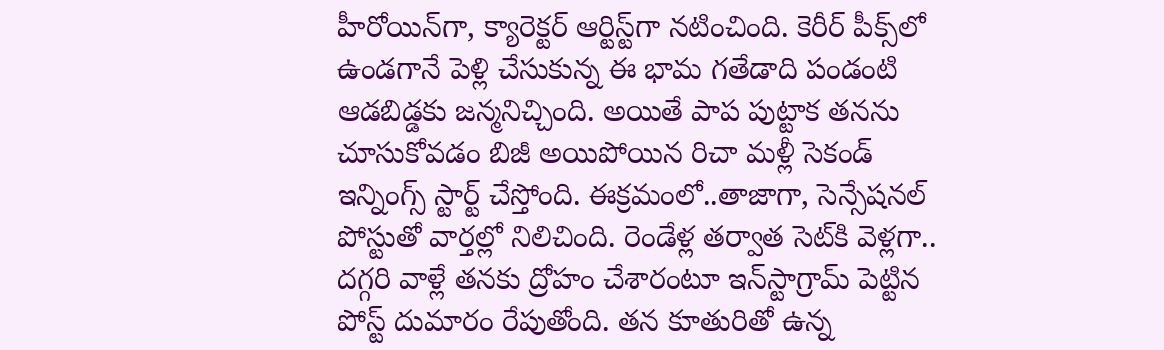హీరోయిన్‌గా, క్యారెక్టర్ ఆర్టిస్ట్‌గా నటించింది. కెరీర్ పీక్స్‌లో ఉండగానే పెళ్లి చేసుకున్న ఈ భామ గతేడాది పండంటి ఆడబిడ్డకు జన్మనిచ్చింది. అయితే పాప పుట్టాక తనను చూసుకోవడం బిజీ అయిపోయిన రిచా మళ్లీ సెకండ్ ఇన్నింగ్స్ స్టార్ట్ చేస్తోంది. ఈక్రమంలో..తాజాగా, సెన్సేషనల్ పోస్టుతో వార్తల్లో నిలిచింది. రెండేళ్ల తర్వాత సెట్‌కి వెళ్లగా.. దగ్గరి వాళ్లే తనకు ద్రోహం చేశారంటూ ఇన్‌స్టాగ్రామ్ పెట్టిన పోస్ట్ దుమారం రేపుతోంది. తన కూతురితో ఉన్న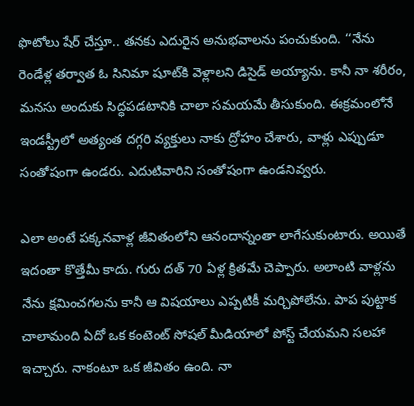ఫొటోలు షేర్ చేస్తూ.. తనకు ఎదురైన అనుభవాలను పంచుకుంది. ‘‘నేను రెండేళ్ల తర్వాత ఓ సినిమా షూట్‌కి వెళ్లాలని డిసైడ్ అయ్యాను. కానీ నా శరీరం, మనసు అందుకు సిద్ధపడటానికి చాలా సమయమే తీసుకుంది. ఈక్రమంలోనే ఇండస్ట్రీలో అత్యంత దగ్గరి వ్యక్తులు నాకు ద్రోహం చేశారు, వాళ్లు ఎప్పుడూ సంతోషంగా ఉండరు. ఎదుటివారిని సంతోషంగా ఉండనివ్వరు.

ఎలా అంటే పక్కనవాళ్ల జీవితంలోని ఆనందాన్నంతా లాగేసుకుంటారు. అయితే ఇదంతా కొత్తేమీ కాదు. గురు దత్ 70 ఏళ్ల క్రితమే చెప్పారు. అలాంటి వాళ్లను నేను క్షమించగలను కానీ ఆ విషయాలు ఎప్పటికీ మర్చిపోలేను. పాప పుట్టాక చాలామంది ఏదో ఒక కంటెంట్ సోషల్ మీడియాలో పోస్ట్ చేయమని సలహా ఇచ్చారు. నాకంటూ ఒక జీవితం ఉంది. నా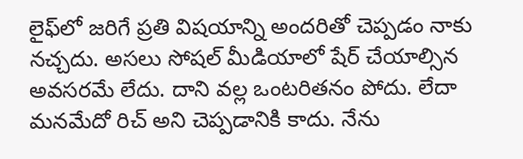లైఫ్‌లో జరిగే ప్రతి విషయాన్ని అందరితో చెప్పడం నాకు నచ్చదు. అసలు సోషల్ మీడియాలో షేర్ చేయాల్సిన అవసరమే లేదు. దాని వల్ల ఒంటరితనం పోదు. లేదా మనమేదో రిచ్ అని చెప్పడానికి కాదు. నేను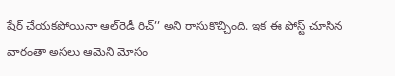షేర్ చేయకపోయినా ఆల్‌రెడీ రిచ్’’ అని రాసుకొచ్చింది. ఇక ఈ పోస్ట్ చూసిన వారంతా అసలు ఆమెని మోసం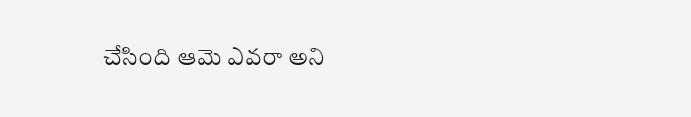చేసింది ఆమె ఎవరా అని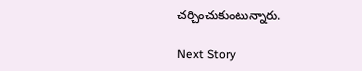చర్చించుకుంటున్నారు.

Next Story